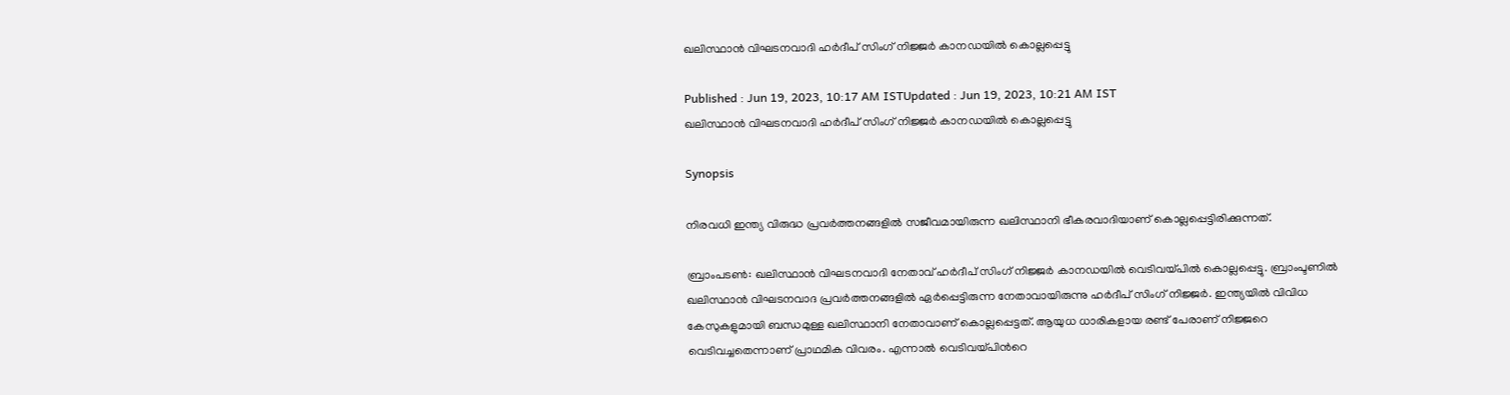ഖലിസ്ഥാന്‍ വിഘടനവാദി ഹര്‍ദീപ് സിംഗ് നിജ്ജര്‍ കാനഡയില്‍ കൊല്ലപ്പെട്ടു

Published : Jun 19, 2023, 10:17 AM ISTUpdated : Jun 19, 2023, 10:21 AM IST
ഖലിസ്ഥാന്‍ വിഘടനവാദി ഹര്‍ദീപ് സിംഗ് നിജ്ജര്‍ കാനഡയില്‍ കൊല്ലപ്പെട്ടു

Synopsis

നിരവധി ഇന്ത്യ വിരുദ്ധ പ്രവര്‍ത്തനങ്ങളില്‍ സജീവമായിരുന്ന ഖലിസ്ഥാനി ഭീകരവാദിയാണ് കൊല്ലപ്പെട്ടിരിക്കുന്നത്.

ബ്രാംപടണ്‍: ഖലിസ്ഥാന്‍ വിഘടനവാദി നേതാവ് ഹര്‍ദീപ് സിംഗ് നിജ്ജര്‍ കാനഡയില്‍ വെടിവയ്പില്‍ കൊല്ലപ്പെട്ടു. ബ്രാംപ്ടണില്‍ ഖലിസ്ഥാന്‍ വിഘടനവാദ പ്രവര്‍ത്തനങ്ങളില്‍ ഏര്‍പ്പെട്ടിരുന്ന നേതാവായിരുന്നു ഹര്‍ദീപ് സിംഗ് നിജ്ജര്‍. ഇന്ത്യയില്‍ വിവിധ കേസുകളുമായി ബന്ധമുള്ള ഖലിസ്ഥാനി നേതാവാണ് കൊല്ലപ്പെട്ടത്. ആയുധ ധാരികളായ രണ്ട് പേരാണ് നിജ്ജറെ വെടിവച്ചതെന്നാണ് പ്രാഥമിക വിവരം. എന്നാല്‍ വെടിവയ്പിന്‍റെ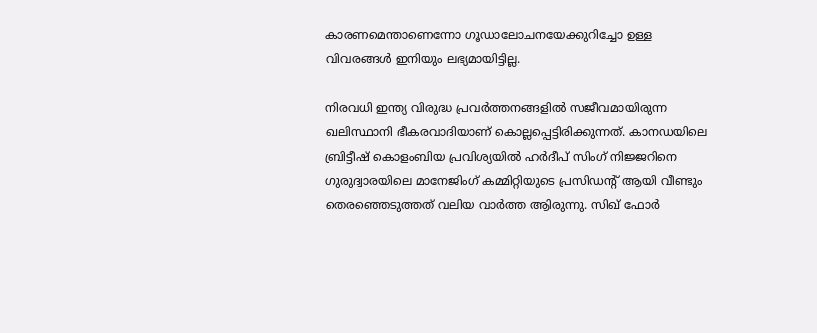കാരണമെന്താണെന്നോ ഗൂഡാലോചനയേക്കുറിച്ചോ ഉള്ള വിവരങ്ങള്‍ ഇനിയും ലഭ്യമായിട്ടില്ല.

നിരവധി ഇന്ത്യ വിരുദ്ധ പ്രവര്‍ത്തനങ്ങളില്‍ സജീവമായിരുന്ന ഖലിസ്ഥാനി ഭീകരവാദിയാണ് കൊല്ലപ്പെട്ടിരിക്കുന്നത്. കാനഡയിലെ ബ്രിട്ടീഷ് കൊളംബിയ പ്രവിശ്യയില്‍ ഹര്‍ദീപ് സിംഗ് നിജ്ജറിനെ ഗുരുദ്വാരയിലെ മാനേജിംഗ് കമ്മിറ്റിയുടെ പ്രസിഡന്‍റ് ആയി വീണ്ടും തെരഞ്ഞെടുത്തത് വലിയ വാര്‍ത്ത ആിരുന്നു. സിഖ് ഫോര്‍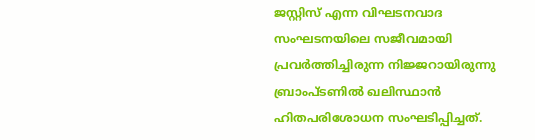ജസ്റ്റിസ് എന്ന വിഘടനവാദ സംഘടനയിലെ സജീവമായി പ്രവര്‍ത്തിച്ചിരുന്ന നിജ്ജറായിരുന്നു ബ്രാംപ്ടണില്‍ ഖലിസ്ഥാന്‍ ഹിതപരിശോധന സംഘടിപ്പിച്ചത്.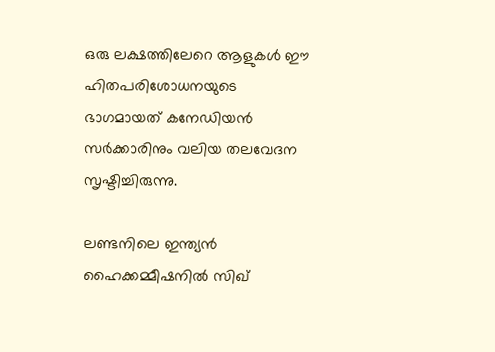ഒരു ലക്ഷത്തിലേറെ ആളുകള്‍ ഈ ഹിതപരിശോധനയുടെ ഭാഗമായത് കനേഡിയന്‍ സര്‍ക്കാരിനും വലിയ തലവേദന സൃഷ്ടിച്ചിരുന്നു.

ലണ്ടനിലെ ഇന്ത്യൻ ഹൈക്കമ്മീഷനിൽ സിഖ്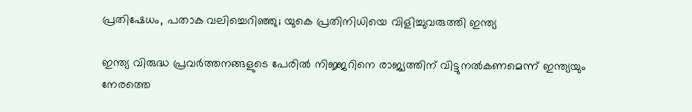പ്രതിഷേധം, പതാക വലിച്ചെറിഞ്ഞു; യുകെ പ്രതിനിധിയെ വിളിച്ചുവരുത്തി ഇന്ത്യ

ഇന്ത്യ വിരുദ്ധ പ്രവര്‍ത്തനങ്ങളുടെ പേരില്‍ നിജ്ജറിനെ രാജ്യത്തിന് വിട്ടുനല്‍കണമെന്ന് ഇന്ത്യയും നേരത്തെ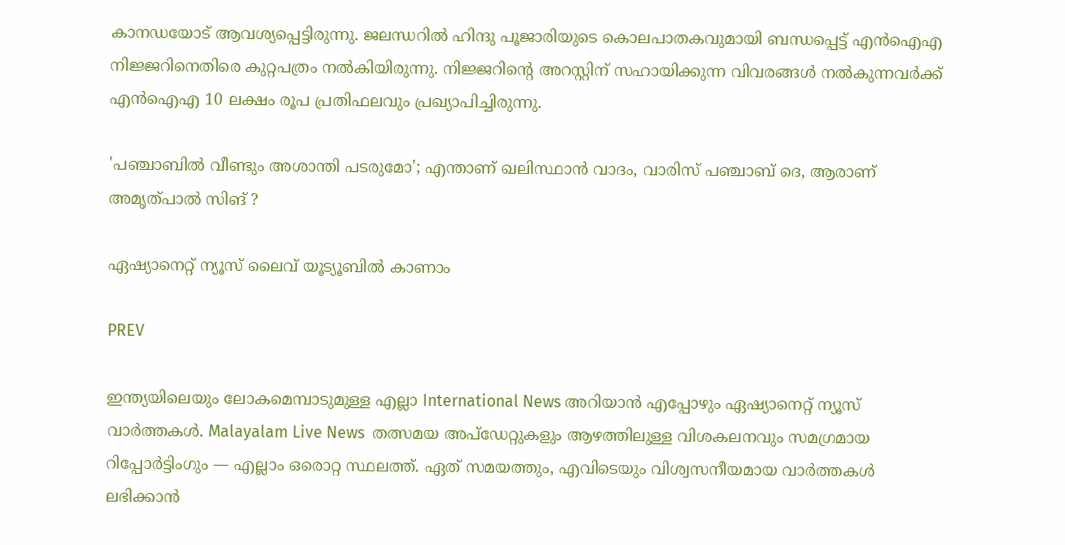കാനഡയോട് ആവശ്യപ്പെട്ടിരുന്നു. ജലന്ധറില്‍ ഹിന്ദു പൂജാരിയുടെ കൊലപാതകവുമായി ബന്ധപ്പെട്ട് എന്‍ഐഎ നിജ്ജറിനെതിരെ കുറ്റപത്രം നല്‍കിയിരുന്നു. നിജ്ജറിന്‍റെ അറസ്റ്റിന് സഹായിക്കുന്ന വിവരങ്ങള്‍ നല്‍കുന്നവര്‍ക്ക് എന്‍ഐഎ 10 ലക്ഷം രൂപ പ്രതിഫലവും പ്രഖ്യാപിച്ചിരുന്നു.

'പഞ്ചാബിൽ വീണ്ടും അശാന്തി പടരുമോ'; എന്താണ് ഖലിസ്ഥാൻ വാദം, വാരിസ് പഞ്ചാബ് ദെ, ആരാണ് അമൃത്പാൽ സിങ് ?

ഏഷ്യാനെറ്റ് ന്യൂസ് ലൈവ് യൂട്യൂബിൽ കാണാം

PREV

ഇന്ത്യയിലെയും ലോകമെമ്പാടുമുള്ള എല്ലാ International News അറിയാൻ എപ്പോഴും ഏഷ്യാനെറ്റ് ന്യൂസ് വാർത്തകൾ. Malayalam Live News  തത്സമയ അപ്‌ഡേറ്റുകളും ആഴത്തിലുള്ള വിശകലനവും സമഗ്രമായ റിപ്പോർട്ടിംഗും — എല്ലാം ഒരൊറ്റ സ്ഥലത്ത്. ഏത് സമയത്തും, എവിടെയും വിശ്വസനീയമായ വാർത്തകൾ ലഭിക്കാൻ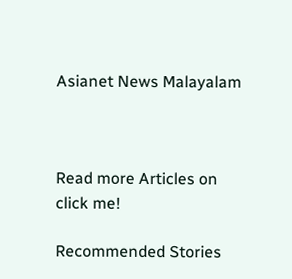Asianet News Malayalam



Read more Articles on
click me!

Recommended Stories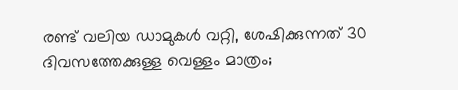രണ്ട് വലിയ ഡാമുകൾ വറ്റി, ശേഷിക്കുന്നത് 30 ദിവസത്തേക്കുള്ള വെള്ളം മാത്രം;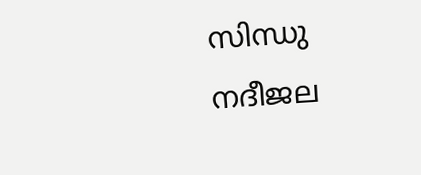സിന്ധു നദീജല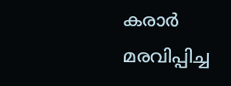കരാർ മരവിപ്പിച്ച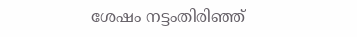ശേഷം നട്ടംതിരിഞ്ഞ്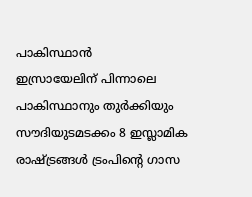പാകിസ്ഥാൻ
ഇസ്രായേലിന് പിന്നാലെ പാകിസ്ഥാനും തുര്‍ക്കിയും സൗദിയുടമടക്കം 8 ഇസ്ലാമിക രാഷ്ട്രങ്ങള്‍ ട്രംപിന്‍റെ ഗാസ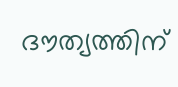ദൗത്യത്തിന്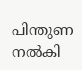പിന്തുണ നല്‍കി